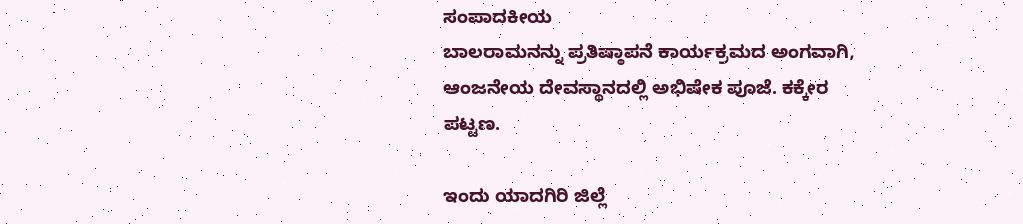ಸಂಪಾದಕೀಯ
ಬಾಲರಾಮನನ್ನು ಪ್ರತಿಷ್ಠಾಪನೆ ಕಾರ್ಯಕ್ರಮದ ಅಂಗವಾಗಿ, ಆಂಜನೇಯ ದೇವಸ್ಥಾನದಲ್ಲಿ ಅಭಿಷೇಕ ಪೂಜೆ. ಕಕ್ಕೇರ ಪಟ್ಟಣ.

ಇಂದು ಯಾದಗಿರಿ ಜಿಲ್ಲೆ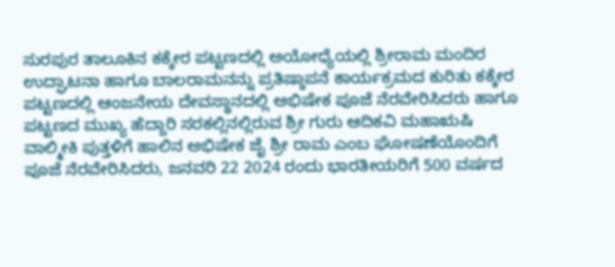ಸುರಪುರ ತಾಲೂಕಿನ ಕಕ್ಕೇರ ಪಟ್ಟಣದಲ್ಲಿ ಅಯೋಧ್ಯೆಯಲ್ಲಿ ಶ್ರೀರಾಮ ಮಂದಿರ ಉದ್ಘಾಟನಾ ಹಾಗೂ ಬಾಲರಾಮನನ್ನು ಪ್ರತಿಷ್ಠಾಪನೆ ಕಾರ್ಯಕ್ರಮದ ಕುರಿತು ಕಕ್ಕೇರ ಪಟ್ಟಣದಲ್ಲಿ ಆಂಜನೇಯ ದೇವಸ್ಥಾನದಲ್ಲಿ ಅಭಿಷೇಕ ಪೂಜೆ ನೆರವೇರಿಸಿದರು ಹಾಗೂ ಪಟ್ಟಣದ ಮುಖ್ಯ ಹೆದ್ದಾರಿ ಸರಕಲ್ಲಿನಲ್ಲಿರುವ ಶ್ರೀ ಗುರು ಆದಿಕವಿ ಮಹಾಋಷಿ ವಾಲ್ಮೀಕಿ ಪುತ್ತಳಿಗೆ ಹಾಲಿನ ಅಭಿಷೇಕ ಜೈ ಶ್ರೀ ರಾಮ ಎಂಬ ಘೋಷಣೆಯೊಂದಿಗೆ ಪೂಜೆ ನೆರವೇರಿಸಿದರು, ಜನವರಿ 22 2024 ರಂದು ಭಾರತೀಯರಿಗೆ 500 ವರ್ಷದ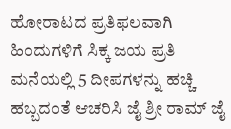ಹೋರಾಟದ ಪ್ರತಿಫಲವಾಗಿ ಹಿಂದುಗಳಿಗೆ ಸಿಕ್ಕ ಜಯ ಪ್ರತಿ ಮನೆಯಲ್ಲಿ 5 ದೀಪಗಳನ್ನು ಹಚ್ಚಿ ಹಬ್ಬದಂತೆ ಆಚರಿಸಿ ಜೈ ಶ್ರೀ ರಾಮ್ ಜೈ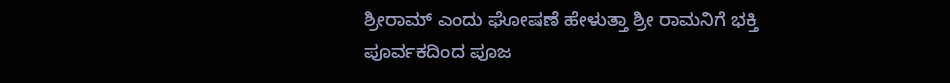ಶ್ರೀರಾಮ್ ಎಂದು ಘೋಷಣೆ ಹೇಳುತ್ತಾ ಶ್ರೀ ರಾಮನಿಗೆ ಭಕ್ತಿ ಪೂರ್ವಕದಿಂದ ಪೂಜ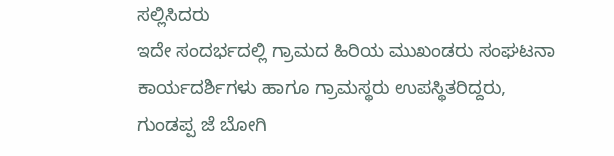ಸಲ್ಲಿಸಿದರು
ಇದೇ ಸಂದರ್ಭದಲ್ಲಿ ಗ್ರಾಮದ ಹಿರಿಯ ಮುಖಂಡರು ಸಂಘಟನಾ ಕಾರ್ಯದರ್ಶಿಗಳು ಹಾಗೂ ಗ್ರಾಮಸ್ಥರು ಉಪಸ್ಥಿತರಿದ್ದರು,
ಗುಂಡಪ್ಪ ಜೆ ಬೋಗಿ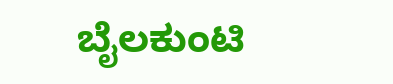ಬೈಲಕುಂಟಿ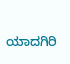ಯಾದಗಿರಿ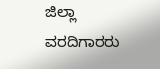ಜಿಲ್ಲಾ ವರದಿಗಾರರು